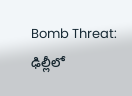Bomb Threat: ఢిల్లీలో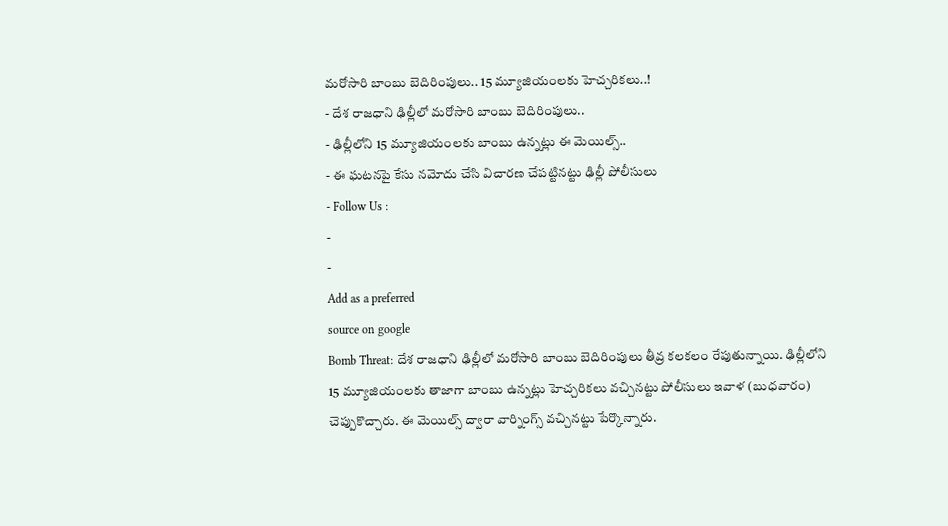మరోసారి బాంబు బెదిరింపులు.. 15 మ్యూజియంలకు హెచ్చరికలు..!
- దేశ రాజధాని ఢిల్లీలో మరోసారి బాంబు బెదిరింపులు..
- ఢిల్లీలోని 15 మ్యూజియంలకు బాంబు ఉన్నట్లు ఈ మెయిల్స్..
- ఈ ఘటనపై కేసు నమోదు చేసి విచారణ చేపట్టినట్టు ఢిల్లీ పోలీసులు
- Follow Us :
-
-
Add as a preferred
source on google
Bomb Threat: దేశ రాజధాని ఢిల్లీలో మరోసారి బాంబు బెదిరింపులు తీవ్ర కలకలం రేపుతున్నాయి. ఢిల్లీలోని 15 మ్యూజియంలకు తాజాగా బాంబు ఉన్నట్లు హెచ్చరికలు వచ్చినట్టు పోలీసులు ఇవాళ (బుధవారం) చెప్పుకొచ్చారు. ఈ మెయిల్స్ ద్వారా వార్నింగ్స్ వచ్చినట్టు పేర్కొన్నారు.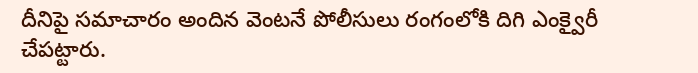దీనిపై సమాచారం అందిన వెంటనే పోలీసులు రంగంలోకి దిగి ఎంక్వైరీ చేపట్టారు.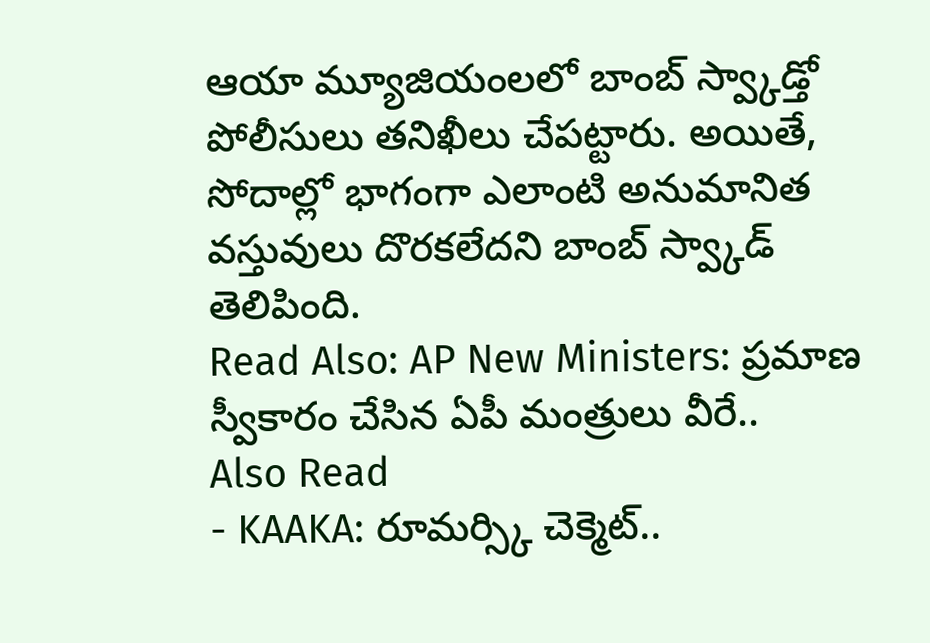ఆయా మ్యూజియంలలో బాంబ్ స్వ్కాడ్తో పోలీసులు తనిఖీలు చేపట్టారు. అయితే, సోదాల్లో భాగంగా ఎలాంటి అనుమానిత వస్తువులు దొరకలేదని బాంబ్ స్వ్కాడ్ తెలిపింది.
Read Also: AP New Ministers: ప్రమాణ స్వీకారం చేసిన ఏపీ మంత్రులు వీరే..
Also Read
- KAAKA: రూమర్స్కి చెక్మెట్..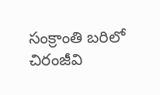సంక్రాంతి బరిలో చిరంజీవి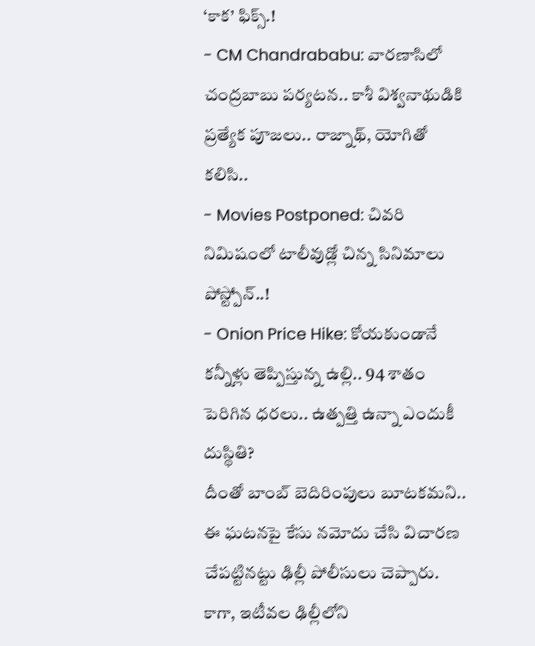‘కాక’ ఫిక్స్.!
- CM Chandrababu: వారణాసిలో చంద్రబాబు పర్యటన.. కాశీ విశ్వనాథుడికి ప్రత్యేక పూజలు.. రాజ్నాథ్, యోగితో కలిసి..
- Movies Postponed: చివరి నిమిషంలో టాలీవుడ్లో చిన్న సినిమాలు పోస్ట్పోన్..!
- Onion Price Hike: కోయకుండానే కన్నీళ్లు తెప్పిస్తున్న ఉల్లి.. 94 శాతం పెరిగిన ధరలు.. ఉత్పత్తి ఉన్నా ఎందుకీ దుస్థితి?
దీంతో బాంబ్ బెదిరింపులు బూటకమని.. ఈ ఘటనపై కేసు నమోదు చేసి విచారణ చేపట్టినట్టు ఢిల్లీ పోలీసులు చెప్పారు. కాగా, ఇటీవల ఢిల్లీలోని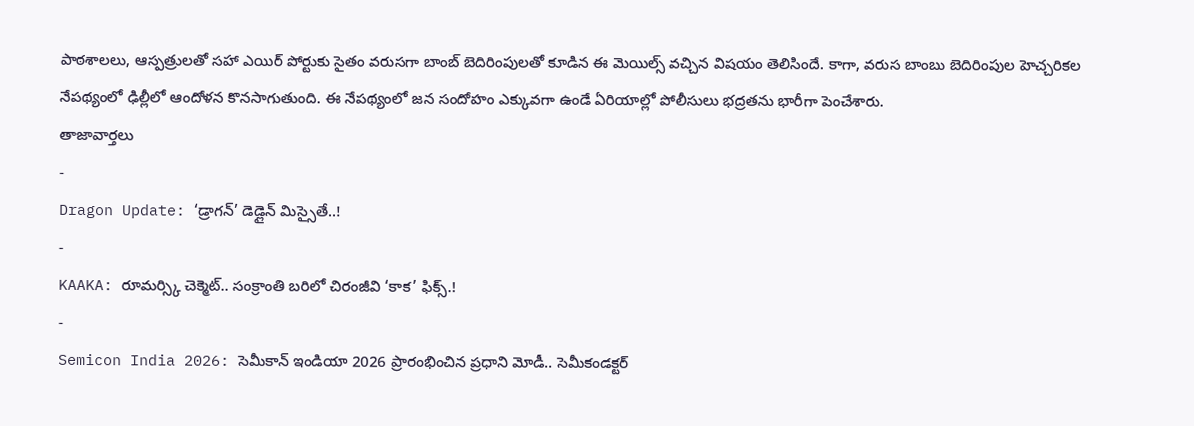పాఠశాలలు, ఆస్పత్రులతో సహా ఎయిర్ పోర్టుకు సైతం వరుసగా బాంబ్ బెదిరింపులతో కూడిన ఈ మెయిల్స్ వచ్చిన విషయం తెలిసిందే. కాగా, వరుస బాంబు బెదిరింపుల హెచ్చరికల నేపథ్యంలో ఢిల్లీలో ఆందోళన కొనసాగుతుంది. ఈ నేపథ్యంలో జన సందోహం ఎక్కువగా ఉండే ఏరియాల్లో పోలీసులు భద్రతను భారీగా పెంచేశారు.
తాజావార్తలు
-
Dragon Update: ‘డ్రాగన్’ డెడ్లైన్ మిస్సైతే..!
-
KAAKA: రూమర్స్కి చెక్మెట్.. సంక్రాంతి బరిలో చిరంజీవి ‘కాక’ ఫిక్స్.!
-
Semicon India 2026: సెమీకాన్ ఇండియా 2026 ప్రారంభించిన ప్రధాని మోడీ.. సెమీకండక్టర్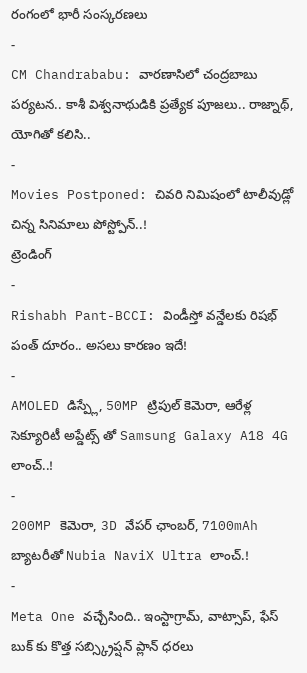రంగంలో భారీ సంస్కరణలు
-
CM Chandrababu: వారణాసిలో చంద్రబాబు పర్యటన.. కాశీ విశ్వనాథుడికి ప్రత్యేక పూజలు.. రాజ్నాథ్, యోగితో కలిసి..
-
Movies Postponed: చివరి నిమిషంలో టాలీవుడ్లో చిన్న సినిమాలు పోస్ట్పోన్..!
ట్రెండింగ్
-
Rishabh Pant-BCCI: విండీస్తో వన్డేలకు రిషభ్ పంత్ దూరం.. అసలు కారణం ఇదే!
-
AMOLED డిస్ప్లే, 50MP ట్రిపుల్ కెమెరా, ఆరేళ్ల సెక్యూరిటీ అప్డేట్స్ తో Samsung Galaxy A18 4G లాంచ్..!
-
200MP కెమెరా, 3D వేపర్ ఛాంబర్, 7100mAh బ్యాటరీతో Nubia NaviX Ultra లాంచ్.!
-
Meta One వచ్చేసింది.. ఇంస్టాగ్రామ్, వాట్సాప్, ఫేస్ బుక్ కు కొత్త సబ్స్క్రిప్షన్ ప్లాన్ ధరలు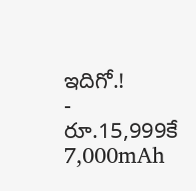ఇదిగో.!
-
రూ.15,999కే 7,000mAh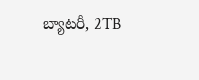బ్యాటరీ, 2TB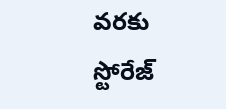వరకు స్టోరేజ్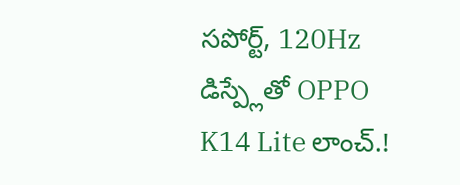సపోర్ట్, 120Hz డిస్ప్లేతో OPPO K14 Lite లాంచ్.!